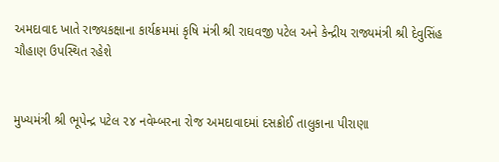અમદાવાદ ખાતે રાજ્યકક્ષાના કાર્યક્રમમાં કૃષિ મંત્રી શ્રી રાઘવજી પટેલ અને કેન્દ્રીય રાજ્યમંત્રી શ્રી દેવુસિંહ ચૌહાણ ઉપસ્થિત રહેશે


મુખ્યમંત્રી શ્રી ભૂપેન્દ્ર પટેલ ૨૪ નવેમ્બરના રોજ અમદાવાદમાં દસક્રોઈ તાલુકાના પીરાણા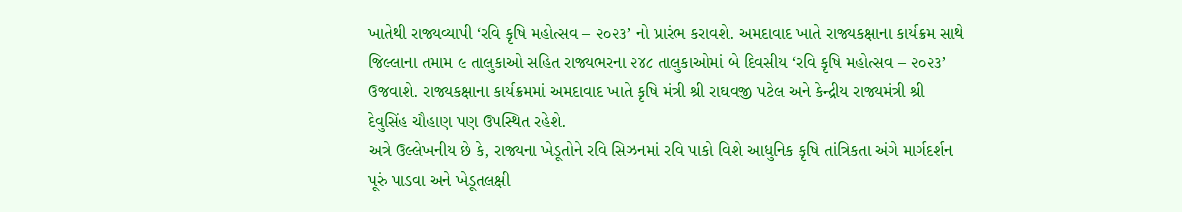ખાતેથી રાજ્યવ્યાપી ‘રવિ કૃષિ મહોત્સવ – ૨૦૨૩’ નો પ્રારંભ કરાવશે. અમદાવાદ ખાતે રાજ્યકક્ષાના કાર્યક્રમ સાથે જિલ્લાના તમામ ૯ તાલુકાઓ સહિત રાજ્યભરના ૨૪૮ તાલુકાઓમાં બે દિવસીય ‘રવિ કૃષિ મહોત્સવ – ૨૦૨૩’ ઉજવાશે. રાજ્યકક્ષાના કાર્યક્રમમાં અમદાવાદ ખાતે કૃષિ મંત્રી શ્રી રાઘવજી પટેલ અને કેન્દ્રીય રાજ્યમંત્રી શ્રી દેવુસિંહ ચૌહાણ પણ ઉપસ્થિત રહેશે.
અત્રે ઉલ્લેખનીય છે કે, રાજ્યના ખેડૂતોને રવિ સિઝનમાં રવિ પાકો વિશે આધુનિક કૃષિ તાંત્રિકતા અંગે માર્ગદર્શન પૂરું પાડવા અને ખેડૂતલક્ષી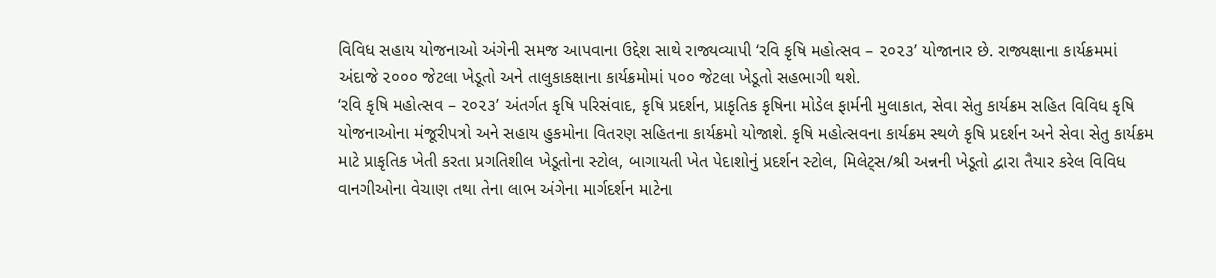વિવિધ સહાય યોજનાઓ અંગેની સમજ આપવાના ઉદ્દેશ સાથે રાજ્યવ્યાપી ‘રવિ કૃષિ મહોત્સવ – ૨૦૨૩’ યોજાનાર છે. રાજ્યક્ષાના કાર્યક્રમમાં અંદાજે ૨૦૦૦ જેટલા ખેડૂતો અને તાલુકાકક્ષાના કાર્યક્રમોમાં ૫૦૦ જેટલા ખેડૂતો સહભાગી થશે.
‘રવિ કૃષિ મહોત્સવ – ૨૦૨૩’ અંતર્ગત કૃષિ પરિસંવાદ, કૃષિ પ્રદર્શન, પ્રાકૃતિક કૃષિના મોડેલ ફાર્મની મુલાકાત, સેવા સેતુ કાર્યક્રમ સહિત વિવિધ કૃષિ યોજનાઓના મંજૂરીપત્રો અને સહાય હુકમોના વિતરણ સહિતના કાર્યક્રમો યોજાશે. કૃષિ મહોત્સવના કાર્યક્રમ સ્થળે કૃષિ પ્રદર્શન અને સેવા સેતુ કાર્યક્રમ માટે પ્રાકૃતિક ખેતી કરતા પ્રગતિશીલ ખેડૂતોના સ્ટોલ, બાગાયતી ખેત પેદાશોનું પ્રદર્શન સ્ટોલ, મિલેટ્સ/શ્રી અન્નની ખેડૂતો દ્વારા તૈયાર કરેલ વિવિધ વાનગીઓના વેચાણ તથા તેના લાભ અંગેના માર્ગદર્શન માટેના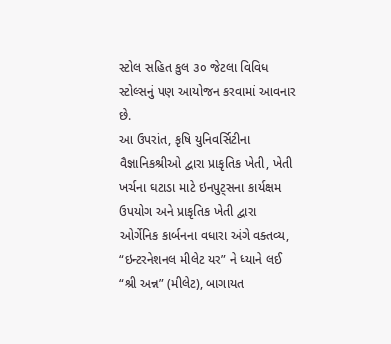સ્ટોલ સહિત કુલ ૩૦ જેટલા વિવિધ સ્ટોલ્સનું પણ આયોજન કરવામાં આવનાર છે.
આ ઉપરાંત, કૃષિ યુનિવર્સિટીના વૈજ્ઞાનિકશ્રીઓ દ્વારા પ્રાકૃતિક ખેતી, ખેતી ખર્ચના ઘટાડા માટે ઇનપુટ્સના કાર્યક્ષમ ઉપયોગ અને પ્રાકૃતિક ખેતી દ્વારા ઓર્ગેનિક કાર્બનના વધારા અંગે વક્તવ્ય, “ઇન્ટરનેશનલ મીલેટ યર” ને ધ્યાને લઈ “શ્રી અન્ન” (મીલેટ), બાગાયત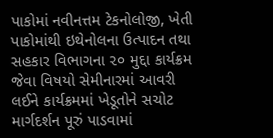પાકોમાં નવીનત્તમ ટેકનોલોજી, ખેતી પાકોમાંથી ઇથેનોલના ઉત્પાદન તથા સહકાર વિભાગના ૨૦ મુદ્દા કાર્યક્રમ જેવા વિષયો સેમીનારમાં આવરી લઈને કાર્યક્રમમાં ખેડૂતોને સચોટ માર્ગદર્શન પૂરું પાડવામાં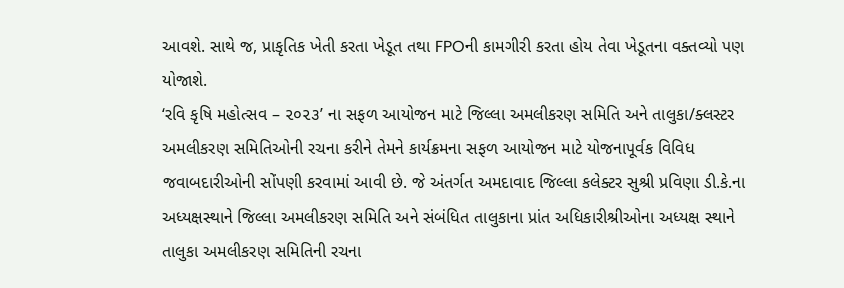આવશે. સાથે જ, પ્રાકૃતિક ખેતી કરતા ખેડૂત તથા FPOની કામગીરી કરતા હોય તેવા ખેડૂતના વક્તવ્યો પણ યોજાશે.
‘રવિ કૃષિ મહોત્સવ – ૨૦૨૩’ ના સફળ આયોજન માટે જિલ્લા અમલીકરણ સમિતિ અને તાલુકા/ક્લસ્ટર અમલીકરણ સમિતિઓની રચના કરીને તેમને કાર્યક્રમના સફળ આયોજન માટે યોજનાપૂર્વક વિવિધ જવાબદારીઓની સોંપણી કરવામાં આવી છે. જે અંતર્ગત અમદાવાદ જિલ્લા કલેક્ટર સુશ્રી પ્રવિણા ડી.કે.ના અધ્યક્ષસ્થાને જિલ્લા અમલીકરણ સમિતિ અને સંબંધિત તાલુકાના પ્રાંત અધિકારીશ્રીઓના અધ્યક્ષ સ્થાને તાલુકા અમલીકરણ સમિતિની રચના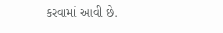કરવામાં આવી છે.